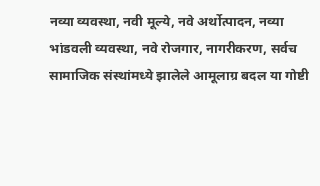नव्या व्यवस्था, नवी मूल्ये, नवे अर्थोत्पादन, नव्या भांडवली व्यवस्था, नवे रोजगार, नागरीकरण, सर्वच सामाजिक संस्थांमध्ये झालेले आमूलाग्र बदल या गोष्टी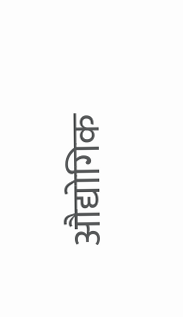औद्योगिक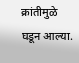क्रांतीमुळे घडून आल्या.